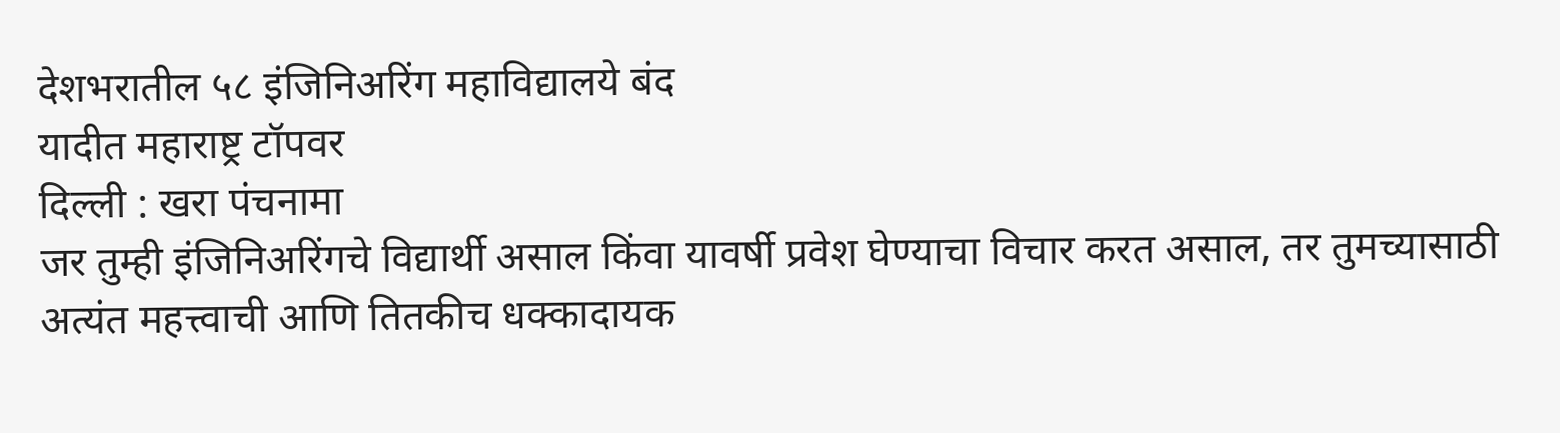देशभरातील ५८ इंजिनिअरिंग महाविद्यालये बंद
यादीत महाराष्ट्र टॉपवर
दिल्ली : खरा पंचनामा
जर तुम्ही इंजिनिअरिंगचे विद्यार्थी असाल किंवा यावर्षी प्रवेश घेण्याचा विचार करत असाल, तर तुमच्यासाठी अत्यंत महत्त्वाची आणि तितकीच धक्कादायक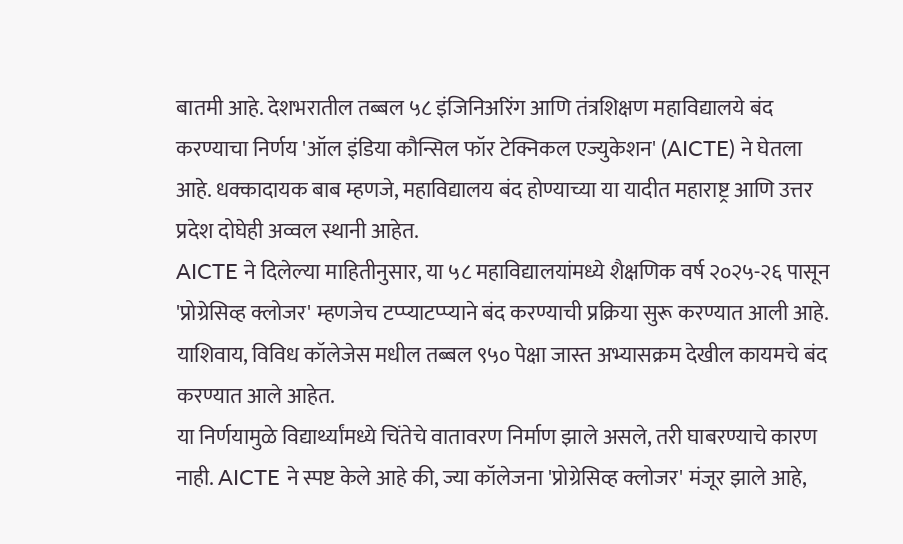बातमी आहे. देशभरातील तब्बल ५८ इंजिनिअरिंग आणि तंत्रशिक्षण महाविद्यालये बंद करण्याचा निर्णय 'ऑल इंडिया कौन्सिल फॉर टेक्निकल एज्युकेशन' (AICTE) ने घेतला आहे. धक्कादायक बाब म्हणजे, महाविद्यालय बंद होण्याच्या या यादीत महाराष्ट्र आणि उत्तर प्रदेश दोघेही अव्वल स्थानी आहेत.
AICTE ने दिलेल्या माहितीनुसार, या ५८ महाविद्यालयांमध्ये शैक्षणिक वर्ष २०२५-२६ पासून 'प्रोग्रेसिव्ह क्लोजर' म्हणजेच टप्प्याटप्प्याने बंद करण्याची प्रक्रिया सुरू करण्यात आली आहे. याशिवाय, विविध कॉलेजेस मधील तब्बल ९५० पेक्षा जास्त अभ्यासक्रम देखील कायमचे बंद करण्यात आले आहेत.
या निर्णयामुळे विद्यार्थ्यांमध्ये चिंतेचे वातावरण निर्माण झाले असले, तरी घाबरण्याचे कारण नाही. AICTE ने स्पष्ट केले आहे की, ज्या कॉलेजना 'प्रोग्रेसिव्ह क्लोजर' मंजूर झाले आहे,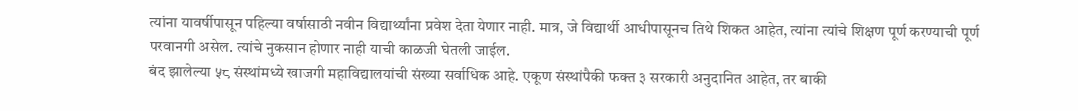त्यांना यावर्षीपासून पहिल्या वर्षासाठी नवीन विद्यार्थ्यांना प्रवेश देता येणार नाही. मात्र, जे विद्यार्थी आधीपासूनच तिथे शिकत आहेत, त्यांना त्यांचे शिक्षण पूर्ण करण्याची पूर्ण परवानगी असेल. त्यांचे नुकसान होणार नाही याची काळजी घेतली जाईल.
बंद झालेल्या ५८ संस्थांमध्ये खाजगी महाविद्यालयांची संख्या सर्वाधिक आहे. एकूण संस्थांपैकी फक्त ३ सरकारी अनुदानित आहेत, तर बाकी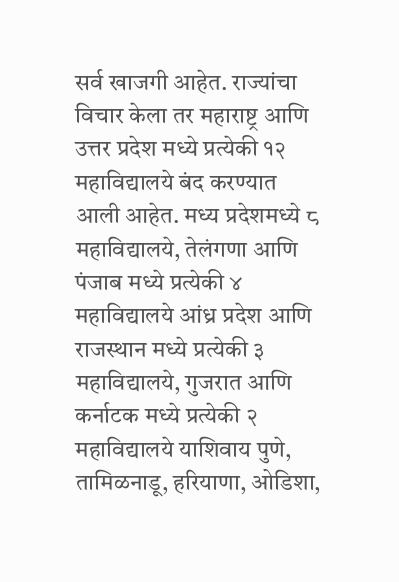सर्व खाजगी आहेत. राज्यांचा विचार केला तर महाराष्ट्र आणि उत्तर प्रदेश मध्ये प्रत्येकी १२ महाविद्यालये बंद करण्यात आली आहेत. मध्य प्रदेशमध्ये ८ महाविद्यालये, तेलंगणा आणि पंजाब मध्ये प्रत्येकी ४ महाविद्यालये आंध्र प्रदेश आणि राजस्थान मध्ये प्रत्येकी ३ महाविद्यालये, गुजरात आणि कर्नाटक मध्ये प्रत्येकी २ महाविद्यालये याशिवाय पुणे, तामिळनाडू, हरियाणा, ओडिशा,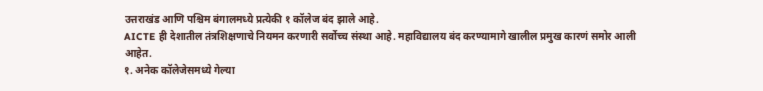उत्तराखंड आणि पश्चिम बंगालमध्ये प्रत्येकी १ कॉलेज बंद झाले आहे.
AICTE ही देशातील तंत्रशिक्षणाचे नियमन करणारी सर्वोच्च संस्था आहे. महाविद्यालय बंद करण्यामागे खालील प्रमुख कारणं समोर आली आहेत.
१. अनेक कॉलेजेसमध्ये गेल्या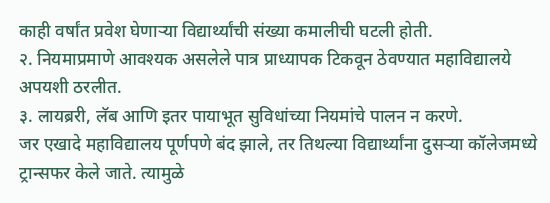काही वर्षांत प्रवेश घेणाऱ्या विद्यार्थ्यांची संख्या कमालीची घटली होती.
२. नियमाप्रमाणे आवश्यक असलेले पात्र प्राध्यापक टिकवून ठेवण्यात महाविद्यालये अपयशी ठरलीत.
३. लायब्ररी, लॅब आणि इतर पायाभूत सुविधांच्या नियमांचे पालन न करणे.
जर एखादे महाविद्यालय पूर्णपणे बंद झाले, तर तिथल्या विद्यार्थ्यांना दुसऱ्या कॉलेजमध्ये ट्रान्सफर केले जाते. त्यामुळे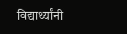विद्यार्थ्यांनी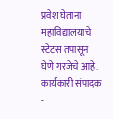प्रवेश घेताना महाविद्यालयाचे स्टेटस तपासून घेणे गरजेचे आहे.
कार्यकारी संपादक -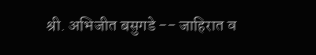श्री. अभिजीत बसुगडे -- जाहिरात व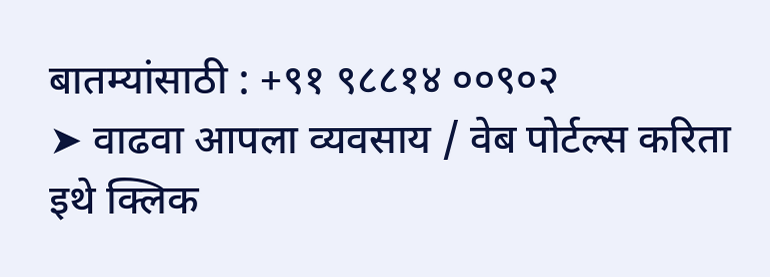बातम्यांसाठी : +९१ ९८८१४ ००९०२
➤ वाढवा आपला व्यवसाय / वेब पोर्टल्स करिता इथे क्लिक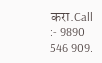करा.Call :- 9890 546 909.